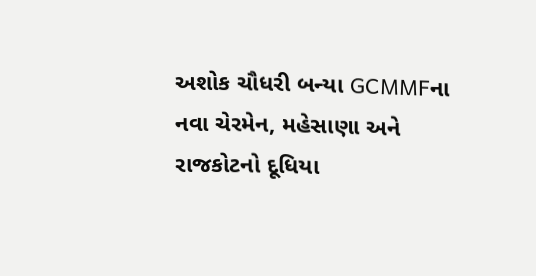અશોક ચૌધરી બન્યા GCMMFના નવા ચેરમેન, મહેસાણા અને રાજકોટનો દૂધિયા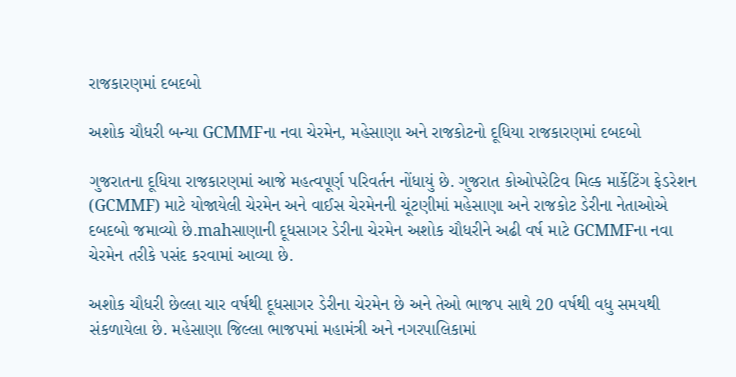રાજકારણમાં દબદબો

અશોક ચૌધરી બન્યા GCMMFના નવા ચેરમેન, મહેસાણા અને રાજકોટનો દૂધિયા રાજકારણમાં દબદબો

ગુજરાતના દૂધિયા રાજકારણમાં આજે મહત્વપૂર્ણ પરિવર્તન નોંધાયું છે. ગુજરાત કોઓપરેટિવ મિલ્ક માર્કેટિંગ ફેડરેશન (GCMMF) માટે યોજાયેલી ચેરમેન અને વાઈસ ચેરમેનની ચૂંટણીમાં મહેસાણા અને રાજકોટ ડેરીના નેતાઓએ દબદબો જમાવ્યો છે.mahસાણાની દૂધસાગર ડેરીના ચેરમેન અશોક ચૌધરીને અઢી વર્ષ માટે GCMMFના નવા ચેરમેન તરીકે પસંદ કરવામાં આવ્યા છે.

અશોક ચૌધરી છેલ્લા ચાર વર્ષથી દૂધસાગર ડેરીના ચેરમેન છે અને તેઓ ભાજપ સાથે 20 વર્ષથી વધુ સમયથી સંકળાયેલા છે. મહેસાણા જિલ્લા ભાજપમાં મહામંત્રી અને નગરપાલિકામાં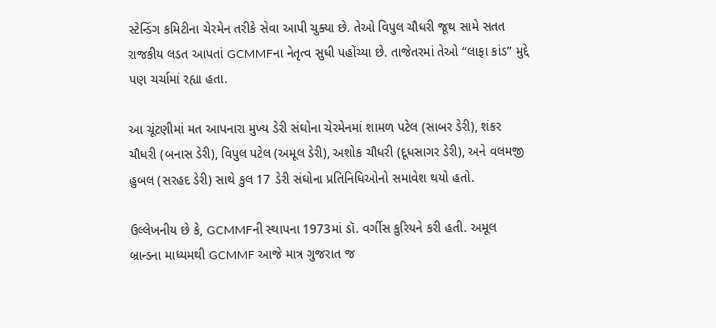સ્ટેન્ડિંગ કમિટીના ચેરમેન તરીકે સેવા આપી ચુક્યા છે. તેઓ વિપુલ ચૌધરી જૂથ સામે સતત રાજકીય લડત આપતાં GCMMFના નેતૃત્વ સુધી પહોંચ્યા છે. તાજેતરમાં તેઓ “લાફા કાંડ” મુદ્દે પણ ચર્ચામાં રહ્યા હતા.

આ ચૂંટણીમાં મત આપનારા મુખ્ય ડેરી સંઘોના ચેરમેનમાં શામળ પટેલ (સાબર ડેરી), શંકર ચૌધરી (બનાસ ડેરી), વિપુલ પટેલ (અમૂલ ડેરી), અશોક ચૌધરી (દૂધસાગર ડેરી), અને વલમજી હુબલ (સરહદ ડેરી) સાથે કુલ 17 ડેરી સંઘોના પ્રતિનિધિઓનો સમાવેશ થયો હતો.

ઉલ્લેખનીય છે કે, GCMMFની સ્થાપના 1973માં ડૉ. વર્ગીસ કુરિયને કરી હતી. અમૂલ બ્રાન્ડના માધ્યમથી GCMMF આજે માત્ર ગુજરાત જ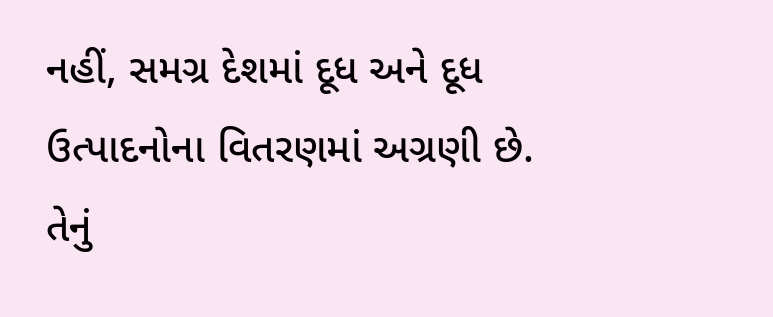નહીં, સમગ્ર દેશમાં દૂધ અને દૂધ ઉત્પાદનોના વિતરણમાં અગ્રણી છે. તેનું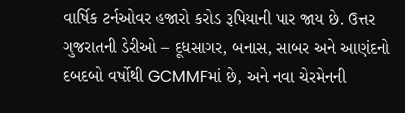વાર્ષિક ટર્નઓવર હજારો કરોડ રૂપિયાની પાર જાય છે. ઉત્તર ગુજરાતની ડેરીઓ – દૂધસાગર, બનાસ, સાબર અને આણંદનો દબદબો વર્ષોથી GCMMFમાં છે, અને નવા ચેરમેનની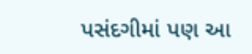પસંદગીમાં પણ આ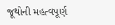જૂથોની મહત્વપૂર્ણ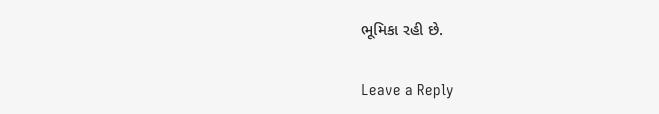ભૂમિકા રહી છે.

Leave a Reply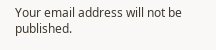Your email address will not be published.